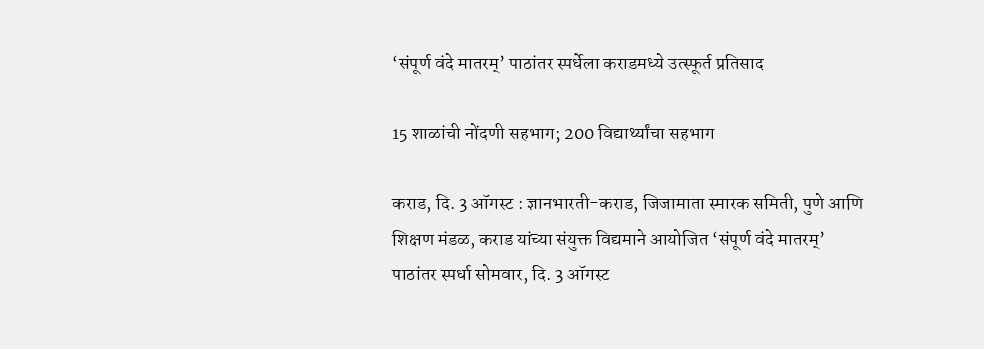‘संपूर्ण वंदे मातरम्’ पाठांतर स्पर्धेला कराडमध्ये उत्स्फूर्त प्रतिसाद

15 शाळांची नोंदणी सहभाग; 200 विद्यार्थ्यांचा सहभाग

कराड, दि. 3 ऑगस्ट : ज्ञानभारती-कराड, जिजामाता स्मारक समिती, पुणे आणि शिक्षण मंडळ, कराड यांच्या संयुक्त विद्यमाने आयोजित ‘संपूर्ण वंदे मातरम्’ पाठांतर स्पर्धा सोमवार, दि. 3 ऑगस्ट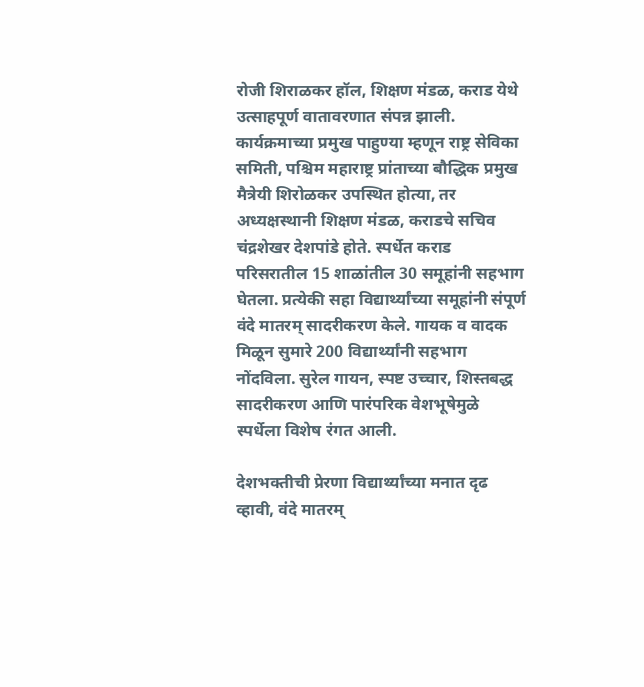रोजी शिराळकर हॉल, शिक्षण मंडळ, कराड येथे उत्साहपूर्ण वातावरणात संपन्न झाली. कार्यक्रमाच्या प्रमुख पाहुण्या म्हणून राष्ट्र सेविका समिती, पश्चिम महाराष्ट्र प्रांताच्या बौद्धिक प्रमुख मैत्रेयी शिरोळकर उपस्थित होत्या, तर अध्यक्षस्थानी शिक्षण मंडळ, कराडचे सचिव चंद्रशेखर देशपांडे होते. स्पर्धेत कराड परिसरातील 15 शाळांतील 30 समूहांनी सहभाग घेतला. प्रत्येकी सहा विद्यार्थ्यांच्या समूहांनी संपूर्ण वंदे मातरम् सादरीकरण केले. गायक व वादक मिळून सुमारे 200 विद्यार्थ्यांनी सहभाग नोंदविला. सुरेल गायन, स्पष्ट उच्चार, शिस्तबद्ध सादरीकरण आणि पारंपरिक वेशभूषेमुळे स्पर्धेला विशेष रंगत आली.

देशभक्तीची प्रेरणा विद्यार्थ्यांच्या मनात दृढ व्हावी, वंदे मातरम्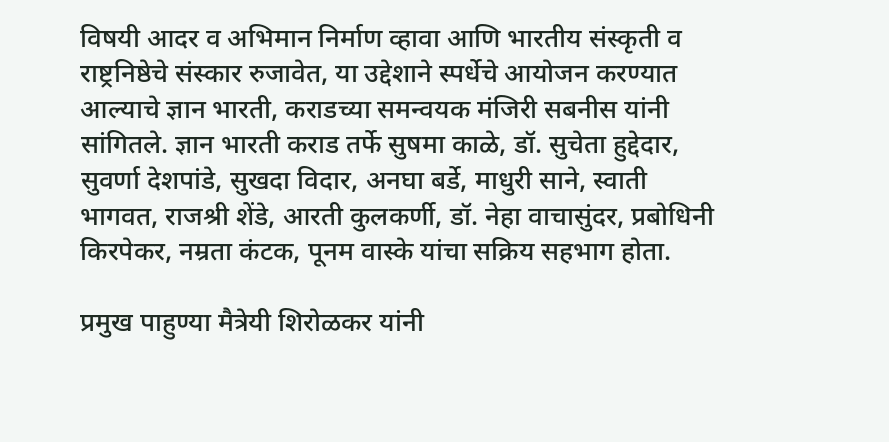विषयी आदर व अभिमान निर्माण व्हावा आणि भारतीय संस्कृती व राष्ट्रनिष्ठेचे संस्कार रुजावेत, या उद्देशाने स्पर्धेचे आयोजन करण्यात आल्याचे ज्ञान भारती, कराडच्या समन्वयक मंजिरी सबनीस यांनी सांगितले. ज्ञान भारती कराड तर्फे सुषमा काळे, डॉ. सुचेता हुद्देदार, सुवर्णा देशपांडे, सुखदा विदार, अनघा बर्डे, माधुरी साने, स्वाती भागवत, राजश्री शेंडे, आरती कुलकर्णी, डॉ. नेहा वाचासुंदर, प्रबोधिनी किरपेकर, नम्रता कंटक, पूनम वास्के यांचा सक्रिय सहभाग होता.

प्रमुख पाहुण्या मैत्रेयी शिरोळकर यांनी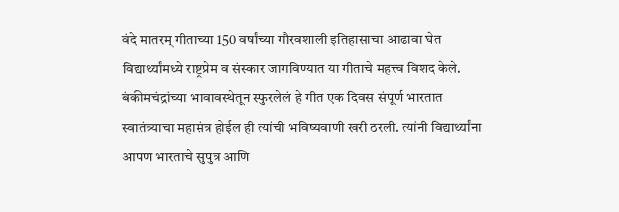वंदे मातरम् गीताच्या 150 वर्षांच्या गौरवशाली इतिहासाचा आढावा घेत विद्यार्थ्यांमध्ये राष्ट्रप्रेम व संस्कार जागविण्यात या गीताचे महत्त्व विशद केले. बंकीमचंद्रांच्या भावावस्थेतून स्फुरलेलं हे गीत एक दिवस संपूर्ण भारतात स्वातंत्र्याचा महाम़ंत्र होईल ही त्यांची भविष्यवाणी खरी ठरली. त्यांनी विद्यार्थ्यांना आपण भारताचे सुपुत्र आणि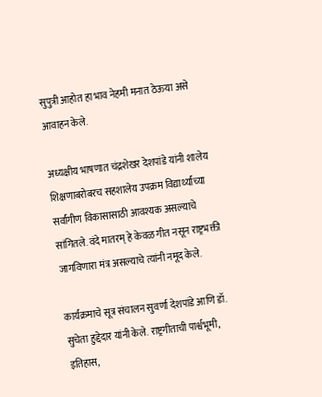सुपुत्री आहोत हा भाव नेहमी मनात ठेऊया असे आवाहन केले.

अध्यक्षीय भाषणात चंद्रशेखर देशपांडे यांनी शालेय शिक्षणाबरोबरच सहशालेय उपक्रम विद्यार्थ्यांच्या सर्वांगीण विकासासाठी आवश्यक असल्याचे सांगितले. वंदे मातरम् हे केवळ गीत नसून राष्ट्रभक्ती जागविणारा मंत्र असल्याचे त्यांनी नमूद केले.

कार्यक्रमाचे सूत्र संचालन सुवर्णा देशपांडे आणि डॉ. सुचेता हुद्देदार यांनी केले. राष्ट्रगीताची पार्श्वभूमी, इतिहास,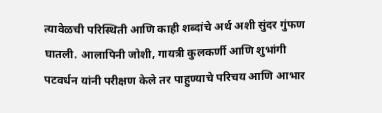त्यावेळची परिस्थिती आणि काही शब्दांचे अर्थ अशी सुंदर गुंफण घातली. आलापिनी जोशी, गायत्री कुलकर्णी आणि शुभांगी पटवर्धन यांनी परीक्षण केले तर पाहुण्याचे परिचय आणि आभार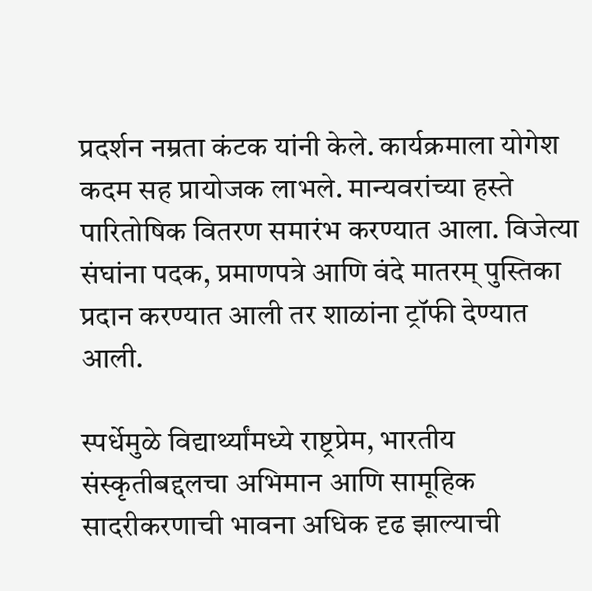प्रदर्शन नम्रता कंटक यांनी केले. कार्यक्रमाला योगेश कदम सह प्रायोजक लाभले. मान्यवरांच्या हस्ते पारितोषिक वितरण समारंभ करण्यात आला. विजेत्या संघांना पदक, प्रमाणपत्रे आणि वंदे मातरम् पुस्तिका प्रदान करण्यात आली तर शाळांना ट्रॉफी देण्यात आली.

स्पर्धेमुळे विद्यार्थ्यांमध्ये राष्ट्रप्रेम, भारतीय संस्कृतीबद्दलचा अभिमान आणि सामूहिक सादरीकरणाची भावना अधिक दृढ झाल्याची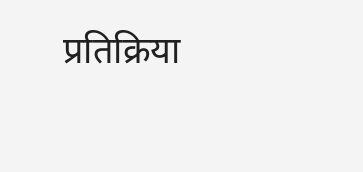प्रतिक्रिया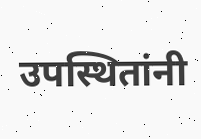उपस्थितांनी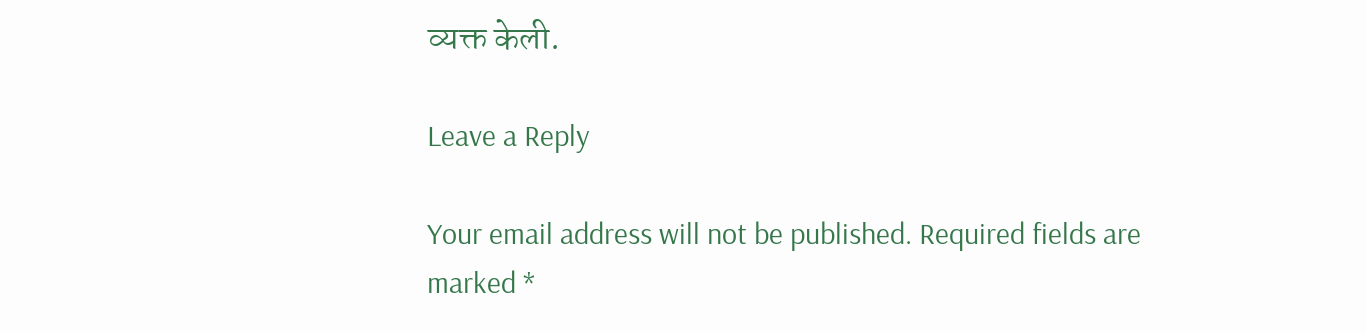व्यक्त केली.

Leave a Reply

Your email address will not be published. Required fields are marked *